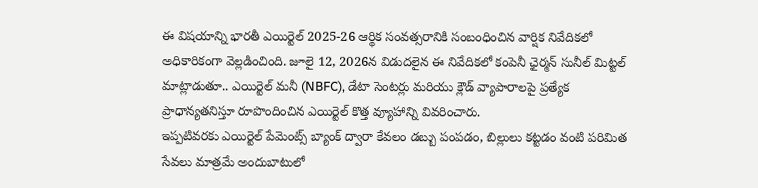ఈ విషయాన్ని భారతీ ఎయిర్టెల్ 2025-26 ఆర్థిక సంవత్సరానికి సంబంధించిన వార్షిక నివేదికలో అధికారికంగా వెల్లడించింది. జూలై 12, 2026న విడుదలైన ఈ నివేదికలో కంపెనీ ఛైర్మన్ సునీల్ మిట్టల్ మాట్లాడుతూ.. ఎయిర్టెల్ మనీ (NBFC), డేటా సెంటర్లు మరియు క్లౌడ్ వ్యాపారాలపై ప్రత్యేక ప్రాధాన్యతనిస్తూ రూపొందించిన ఎయిర్టెల్ కొత్త వ్యూహాన్ని వివరించారు.
ఇప్పటివరకు ఎయిర్టెల్ పేమెంట్స్ బ్యాంక్ ద్వారా కేవలం డబ్బు పంపడం, బిల్లులు కట్టడం వంటి పరిమిత సేవలు మాత్రమే అందుబాటులో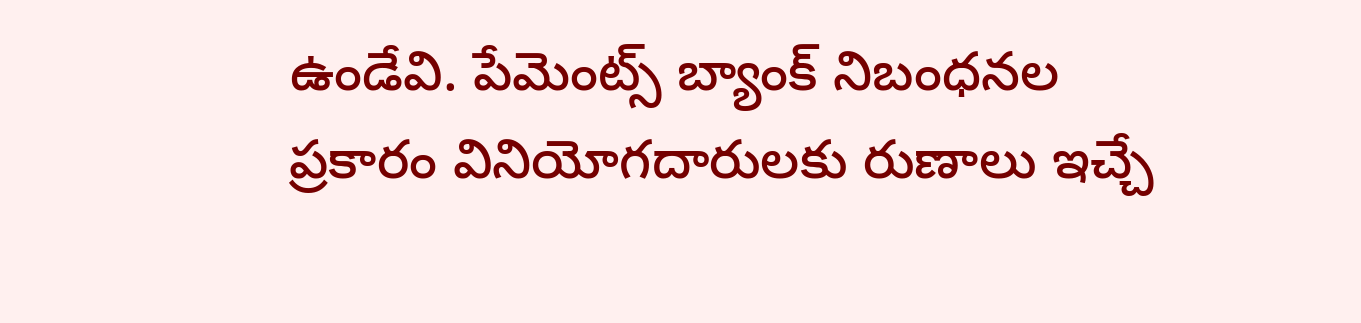ఉండేవి. పేమెంట్స్ బ్యాంక్ నిబంధనల ప్రకారం వినియోగదారులకు రుణాలు ఇచ్చే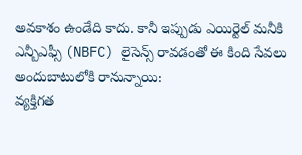అవకాశం ఉండేది కాదు. కానీ ఇప్పుడు ఎయిర్టెల్ మనీకి ఎన్బీఎఫ్సీ (NBFC) లైసెన్స్ రావడంతో ఈ కింది సేవలు అందుబాటులోకి రానున్నాయి:
వ్యక్తిగత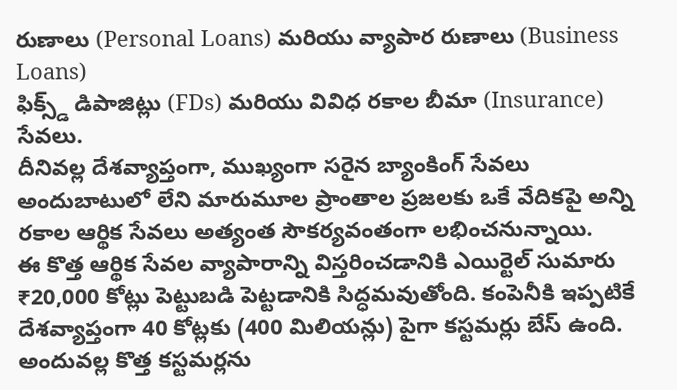రుణాలు (Personal Loans) మరియు వ్యాపార రుణాలు (Business Loans)
ఫిక్స్డ్ డిపాజిట్లు (FDs) మరియు వివిధ రకాల బీమా (Insurance) సేవలు.
దీనివల్ల దేశవ్యాప్తంగా, ముఖ్యంగా సరైన బ్యాంకింగ్ సేవలు అందుబాటులో లేని మారుమూల ప్రాంతాల ప్రజలకు ఒకే వేదికపై అన్ని రకాల ఆర్థిక సేవలు అత్యంత సౌకర్యవంతంగా లభించనున్నాయి.
ఈ కొత్త ఆర్థిక సేవల వ్యాపారాన్ని విస్తరించడానికి ఎయిర్టెల్ సుమారు ₹20,000 కోట్లు పెట్టుబడి పెట్టడానికి సిద్ధమవుతోంది. కంపెనీకి ఇప్పటికే దేశవ్యాప్తంగా 40 కోట్లకు (400 మిలియన్లు) పైగా కస్టమర్లు బేస్ ఉంది. అందువల్ల కొత్త కస్టమర్లను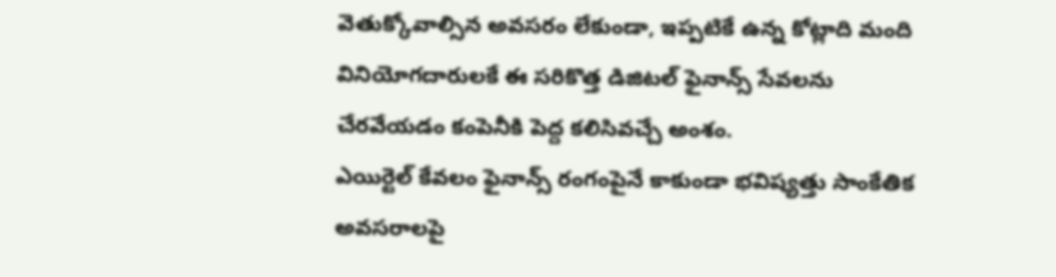వెతుక్కోవాల్సిన అవసరం లేకుండా, ఇప్పటికే ఉన్న కోట్లాది మంది వినియోగదారులకే ఈ సరికొత్త డిజిటల్ ఫైనాన్స్ సేవలను చేరవేయడం కంపెనీకి పెద్ద కలిసివచ్చే అంశం.
ఎయిర్టెల్ కేవలం ఫైనాన్స్ రంగంపైనే కాకుండా భవిష్యత్తు సాంకేతిక అవసరాలపై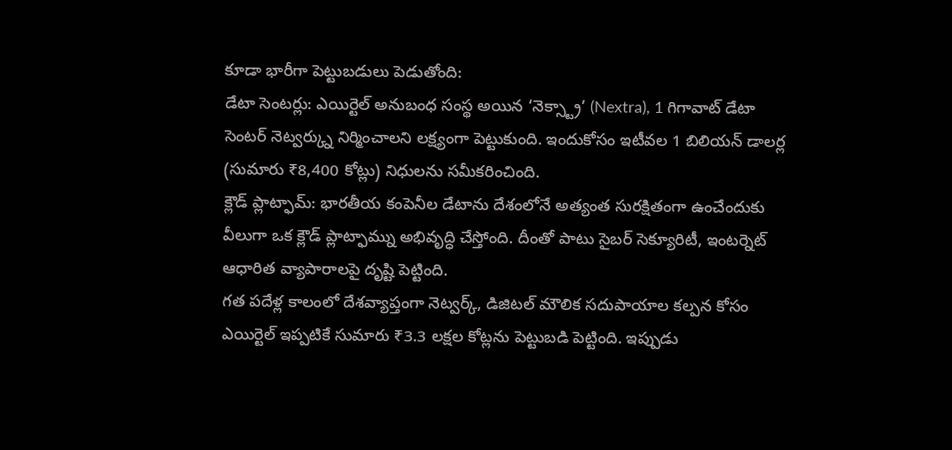కూడా భారీగా పెట్టుబడులు పెడుతోంది:
డేటా సెంటర్లు: ఎయిర్టెల్ అనుబంధ సంస్థ అయిన ‘నెక్స్ట్రా’ (Nextra), 1 గిగావాట్ డేటా సెంటర్ నెట్వర్క్ను నిర్మించాలని లక్ష్యంగా పెట్టుకుంది. ఇందుకోసం ఇటీవల 1 బిలియన్ డాలర్ల (సుమారు ₹8,400 కోట్లు) నిధులను సమీకరించింది.
క్లౌడ్ ప్లాట్ఫామ్: భారతీయ కంపెనీల డేటాను దేశంలోనే అత్యంత సురక్షితంగా ఉంచేందుకు వీలుగా ఒక క్లౌడ్ ప్లాట్ఫామ్ను అభివృద్ధి చేస్తోంది. దీంతో పాటు సైబర్ సెక్యూరిటీ, ఇంటర్నెట్ ఆధారిత వ్యాపారాలపై దృష్టి పెట్టింది.
గత పదేళ్ల కాలంలో దేశవ్యాప్తంగా నెట్వర్క్, డిజిటల్ మౌలిక సదుపాయాల కల్పన కోసం ఎయిర్టెల్ ఇప్పటికే సుమారు ₹3.3 లక్షల కోట్లను పెట్టుబడి పెట్టింది. ఇప్పుడు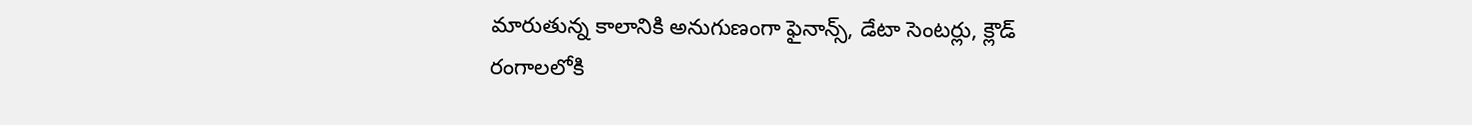మారుతున్న కాలానికి అనుగుణంగా ఫైనాన్స్, డేటా సెంటర్లు, క్లౌడ్ రంగాలలోకి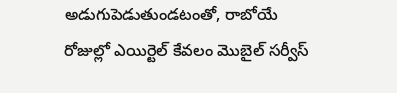అడుగుపెడుతుండటంతో, రాబోయే రోజుల్లో ఎయిర్టెల్ కేవలం మొబైల్ సర్వీస్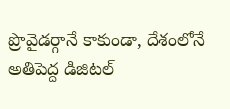ప్రొవైడర్గానే కాకుండా, దేశంలోనే అతిపెద్ద డిజిటల్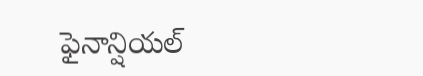ఫైనాన్షియల్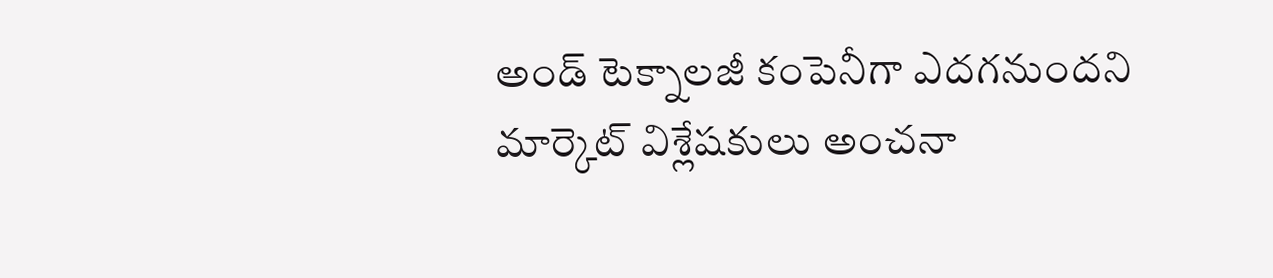అండ్ టెక్నాలజీ కంపెనీగా ఎదగనుందని మార్కెట్ విశ్లేషకులు అంచనా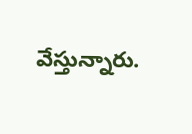వేస్తున్నారు.